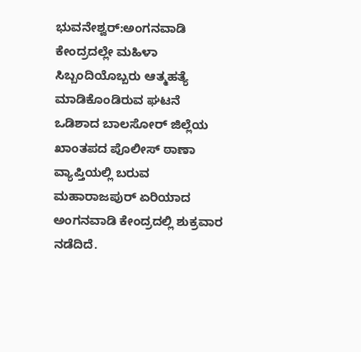ಭುವನೇಶ್ವರ್:ಅಂಗನವಾಡಿ ಕೇಂದ್ರದಲ್ಲೇ ಮಹಿಳಾ ಸಿಬ್ಬಂದಿಯೊಬ್ಬರು ಆತ್ಮಹತ್ಯೆ ಮಾಡಿಕೊಂಡಿರುವ ಘಟನೆ ಒಡಿಶಾದ ಬಾಲಸೋರ್ ಜಿಲ್ಲೆಯ ಖಾಂತಪದ ಪೊಲೀಸ್ ಠಾಣಾ ವ್ಯಾಪ್ತಿಯಲ್ಲಿ ಬರುವ ಮಹಾರಾಜಪುರ್ ಏರಿಯಾದ ಅಂಗನವಾಡಿ ಕೇಂದ್ರದಲ್ಲಿ ಶುಕ್ರವಾರ ನಡೆದಿದೆ.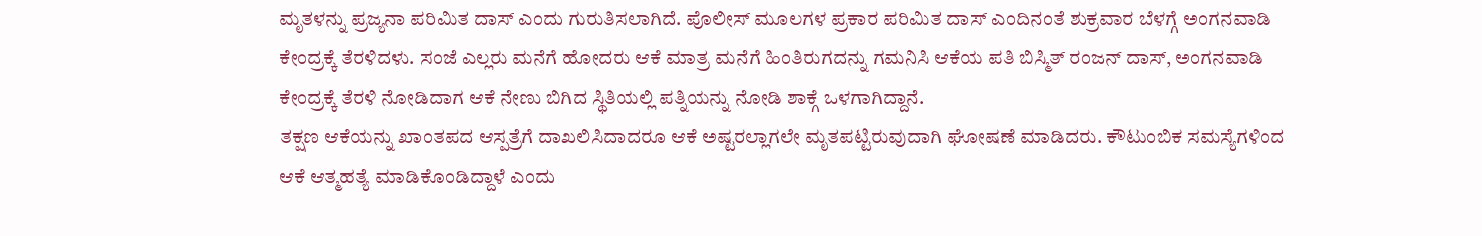ಮೃತಳನ್ನು ಪ್ರಜ್ಯನಾ ಪರಿಮಿತ ದಾಸ್ ಎಂದು ಗುರುತಿಸಲಾಗಿದೆ. ಪೊಲೀಸ್ ಮೂಲಗಳ ಪ್ರಕಾರ ಪರಿಮಿತ ದಾಸ್ ಎಂದಿನಂತೆ ಶುಕ್ರವಾರ ಬೆಳಗ್ಗೆ ಅಂಗನವಾಡಿ ಕೇಂದ್ರಕ್ಕೆ ತೆರಳಿದಳು. ಸಂಜೆ ಎಲ್ಲರು ಮನೆಗೆ ಹೋದರು ಆಕೆ ಮಾತ್ರ ಮನೆಗೆ ಹಿಂತಿರುಗದನ್ನು ಗಮನಿಸಿ ಆಕೆಯ ಪತಿ ಬಿಸ್ಮಿತ್ ರಂಜನ್ ದಾಸ್, ಅಂಗನವಾಡಿ ಕೇಂದ್ರಕ್ಕೆ ತೆರಳಿ ನೋಡಿದಾಗ ಆಕೆ ನೇಣು ಬಿಗಿದ ಸ್ಥಿತಿಯಲ್ಲಿ ಪತ್ನಿಯನ್ನು ನೋಡಿ ಶಾಕ್ಗೆ ಒಳಗಾಗಿದ್ದಾನೆ.
ತಕ್ಷಣ ಆಕೆಯನ್ನು ಖಾಂತಪದ ಆಸ್ಪತ್ರೆಗೆ ದಾಖಲಿಸಿದಾದರೂ ಆಕೆ ಅಷ್ಟರಲ್ಲಾಗಲೇ ಮೃತಪಟ್ಟಿರುವುದಾಗಿ ಘೋಷಣೆ ಮಾಡಿದರು. ಕೌಟುಂಬಿಕ ಸಮಸ್ಯೆಗಳಿಂದ ಆಕೆ ಆತ್ಮಹತ್ಯೆ ಮಾಡಿಕೊಂಡಿದ್ದಾಳೆ ಎಂದು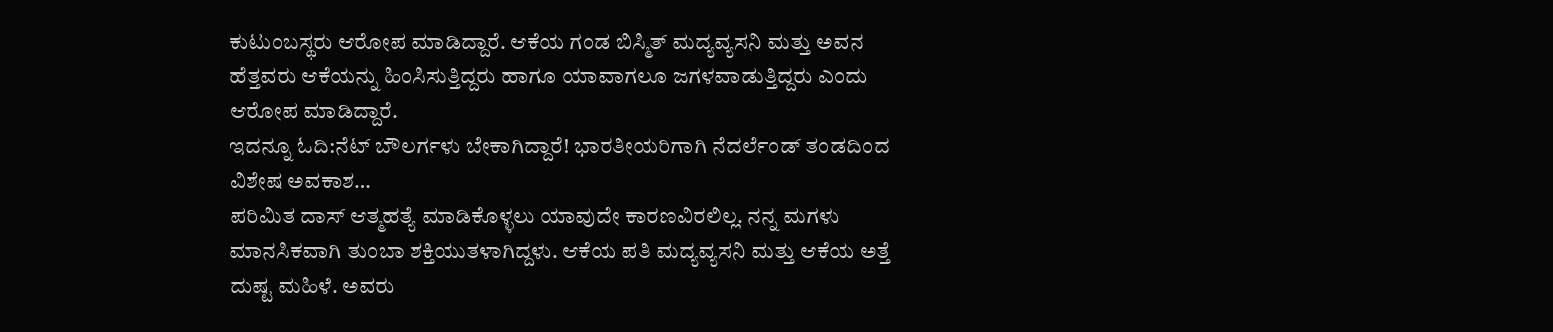ಕುಟುಂಬಸ್ಥರು ಆರೋಪ ಮಾಡಿದ್ದಾರೆ. ಆಕೆಯ ಗಂಡ ಬಿಸ್ಮಿತ್ ಮದ್ಯವ್ಯಸನಿ ಮತ್ತು ಅವನ ಹೆತ್ತವರು ಆಕೆಯನ್ನು ಹಿಂಸಿಸುತ್ತಿದ್ದರು ಹಾಗೂ ಯಾವಾಗಲೂ ಜಗಳವಾಡುತ್ತಿದ್ದರು ಎಂದು ಆರೋಪ ಮಾಡಿದ್ದಾರೆ.
ಇದನ್ನೂ ಓದಿ:ನೆಟ್ ಬೌಲರ್ಗಳು ಬೇಕಾಗಿದ್ದಾರೆ! ಭಾರತೀಯರಿಗಾಗಿ ನೆದರ್ಲೆಂಡ್ ತಂಡದಿಂದ ವಿಶೇಷ ಅವಕಾಶ…
ಪರಿಮಿತ ದಾಸ್ ಆತ್ಮಹತ್ಯೆ ಮಾಡಿಕೊಳ್ಳಲು ಯಾವುದೇ ಕಾರಣವಿರಲಿಲ್ಲ. ನನ್ನ ಮಗಳು ಮಾನಸಿಕವಾಗಿ ತುಂಬಾ ಶಕ್ತಿಯುತಳಾಗಿದ್ದಳು. ಆಕೆಯ ಪತಿ ಮದ್ಯವ್ಯಸನಿ ಮತ್ತು ಆಕೆಯ ಅತ್ತೆ ದುಷ್ಟ ಮಹಿಳೆ. ಅವರು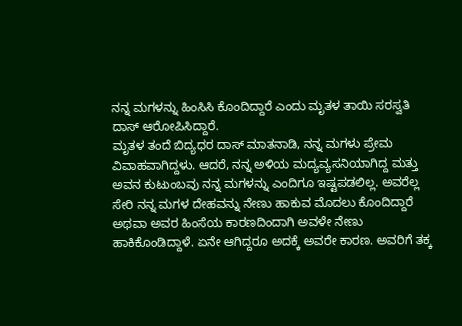ನನ್ನ ಮಗಳನ್ನು ಹಿಂಸಿಸಿ ಕೊಂದಿದ್ದಾರೆ ಎಂದು ಮೃತಳ ತಾಯಿ ಸರಸ್ವತಿ ದಾಸ್ ಆರೋಪಿಸಿದ್ದಾರೆ.
ಮೃತಳ ತಂದೆ ಬಿದ್ಯಧರ ದಾಸ್ ಮಾತನಾಡಿ, ನನ್ನ ಮಗಳು ಪ್ರೇಮ ವಿವಾಹವಾಗಿದ್ದಳು. ಆದರೆ, ನನ್ನ ಅಳಿಯ ಮದ್ಯವ್ಯಸನಿಯಾಗಿದ್ದ ಮತ್ತು ಅವನ ಕುಟುಂಬವು ನನ್ನ ಮಗಳನ್ನು ಎಂದಿಗೂ ಇಷ್ಟಪಡಲಿಲ್ಲ. ಅವರೆಲ್ಲ ಸೇರಿ ನನ್ನ ಮಗಳ ದೇಹವನ್ನು ನೇಣು ಹಾಕುವ ಮೊದಲು ಕೊಂದಿದ್ದಾರೆ ಅಥವಾ ಅವರ ಹಿಂಸೆಯ ಕಾರಣದಿಂದಾಗಿ ಅವಳೇ ನೇಣು ಹಾಕಿಕೊಂಡಿದ್ದಾಳೆ. ಏನೇ ಆಗಿದ್ದರೂ ಅದಕ್ಕೆ ಅವರೇ ಕಾರಣ. ಅವರಿಗೆ ತಕ್ಕ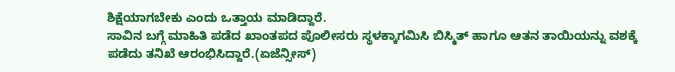ಶಿಕ್ಷೆಯಾಗಬೇಕು ಎಂದು ಒತ್ತಾಯ ಮಾಡಿದ್ದಾರೆ.
ಸಾವಿನ ಬಗ್ಗೆ ಮಾಹಿತಿ ಪಡೆದ ಖಾಂತಪದ ಪೊಲೀಸರು ಸ್ಥಳಕ್ಕಾಗಮಿಸಿ ಬಿಸ್ಮಿತ್ ಹಾಗೂ ಆತನ ತಾಯಿಯನ್ನು ವಶಕ್ಕೆ ಪಡೆದು ತನಿಖೆ ಆರಂಭಿಸಿದ್ದಾರೆ.(ಏಜೆನ್ಸೀಸ್)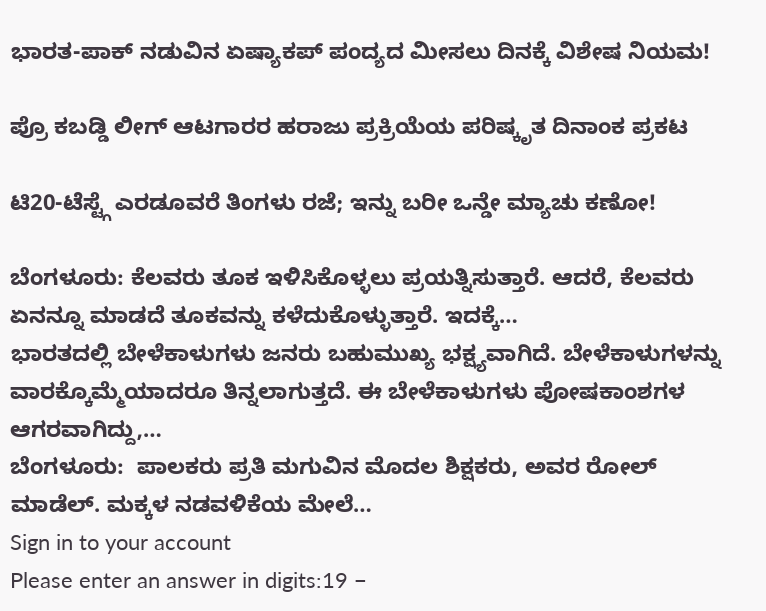ಭಾರತ-ಪಾಕ್ ನಡುವಿನ ಏಷ್ಯಾಕಪ್ ಪಂದ್ಯದ ಮೀಸಲು ದಿನಕ್ಕೆ ವಿಶೇಷ ನಿಯಮ!

ಪ್ರೊ ಕಬಡ್ಡಿ ಲೀಗ್ ಆಟಗಾರರ ಹರಾಜು ಪ್ರಕ್ರಿಯೆಯ ಪರಿಷ್ಕೃತ ದಿನಾಂಕ ಪ್ರಕಟ

ಟಿ20-ಟೆಸ್ಟ್ಗೆ ಎರಡೂವರೆ ತಿಂಗಳು ರಜೆ; ಇನ್ನು ಬರೀ ಒನ್ಡೇ ಮ್ಯಾಚು ಕಣೋ!

ಬೆಂಗಳೂರು: ಕೆಲವರು ತೂಕ ಇಳಿಸಿಕೊಳ್ಳಲು ಪ್ರಯತ್ನಿಸುತ್ತಾರೆ. ಆದರೆ, ಕೆಲವರು ಏನನ್ನೂ ಮಾಡದೆ ತೂಕವನ್ನು ಕಳೆದುಕೊಳ್ಳುತ್ತಾರೆ. ಇದಕ್ಕೆ…
ಭಾರತದಲ್ಲಿ ಬೇಳೆಕಾಳುಗಳು ಜನರು ಬಹುಮುಖ್ಯ ಭಕ್ಷ್ಯವಾಗಿದೆ. ಬೇಳೆಕಾಳುಗಳನ್ನು ವಾರಕ್ಕೊಮ್ಮೆಯಾದರೂ ತಿನ್ನಲಾಗುತ್ತದೆ. ಈ ಬೇಳೆಕಾಳುಗಳು ಪೋಷಕಾಂಶಗಳ ಆಗರವಾಗಿದ್ದು,…
ಬೆಂಗಳೂರು:  ಪಾಲಕರು ಪ್ರತಿ ಮಗುವಿನ ಮೊದಲ ಶಿಕ್ಷಕರು, ಅವರ ರೋಲ್ ಮಾಡೆಲ್. ಮಕ್ಕಳ ನಡವಳಿಕೆಯ ಮೇಲೆ…
Sign in to your account
Please enter an answer in digits:19 −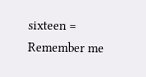sixteen =
Remember me